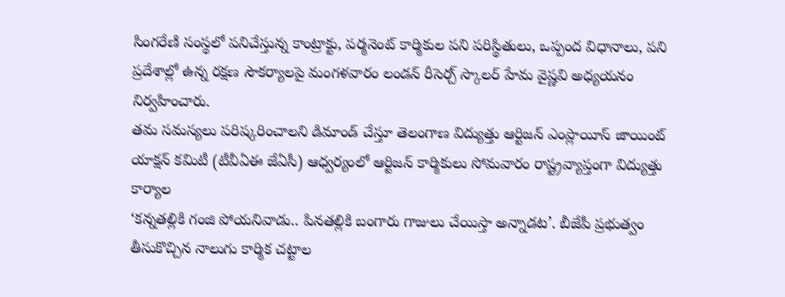సింగరేణి సంస్థలో పనిచేస్తున్న కాంట్రాక్టు, పర్మనెంట్ కార్మికుల పని పరిస్థితులు, ఒప్పంద విధానాలు, పని ప్రదేశాల్లో ఉన్న రక్షణ సౌకర్యాలపై మంగళవారం లండన్ రీసెర్చ్ స్కాలర్ హేమ వైష్ణవి అధ్యయనం నిర్వహించారు.
తమ సమస్యలు పరిష్కరించాలని డిమాండ్ చేస్తూ తెలంగాణ విద్యుత్తు ఆర్టిజన్ ఎంప్లాయీస్ జాయింట్ యాక్షన్ కమిటీ (టీవీఏఈ జేఏసీ) ఆధ్వర్యంలో ఆర్టిజన్ కార్మికులు సోమవారం రాష్ట్రవ్యాప్తంగా విద్యుత్తు కార్యాల
‘కన్నతల్లికి గంజి పోయనివాడు.. పినతల్లికి బంగారు గాజులు చేయిస్తా అన్నాడట’. బీజేపీ ప్రభుత్వం తీసుకొచ్చిన నాలుగు కార్మిక చట్టాల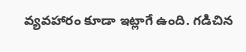వ్యవహారం కూడా ఇట్లాగే ఉంది. గడిచిన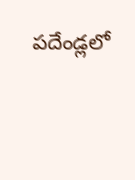పదేండ్లలో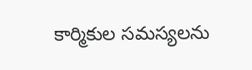కార్మికుల సమస్యలను